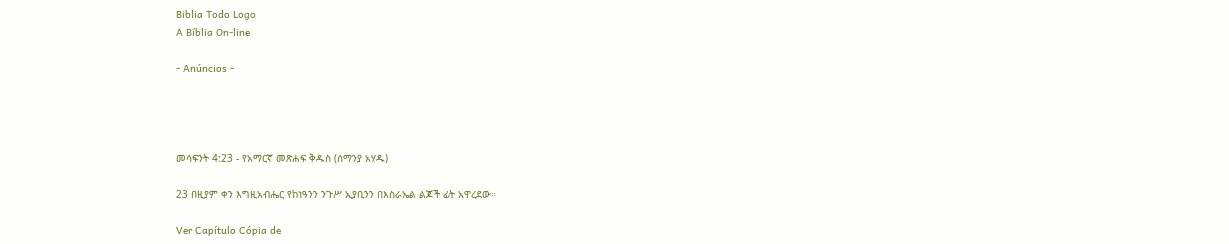Biblia Todo Logo
A Bíblia On-line

- Anúncios -




መሳፍንት 4:23 - የአማርኛ መጽሐፍ ቅዱስ (ሰማንያ አሃዱ)

23 በዚያም ቀን እግዚአብሔር የከነዓንን ንጉሥ ኢያቢንን በእስራኤል ልጆች ፊት አዋረደው።

Ver Capítulo Cópia de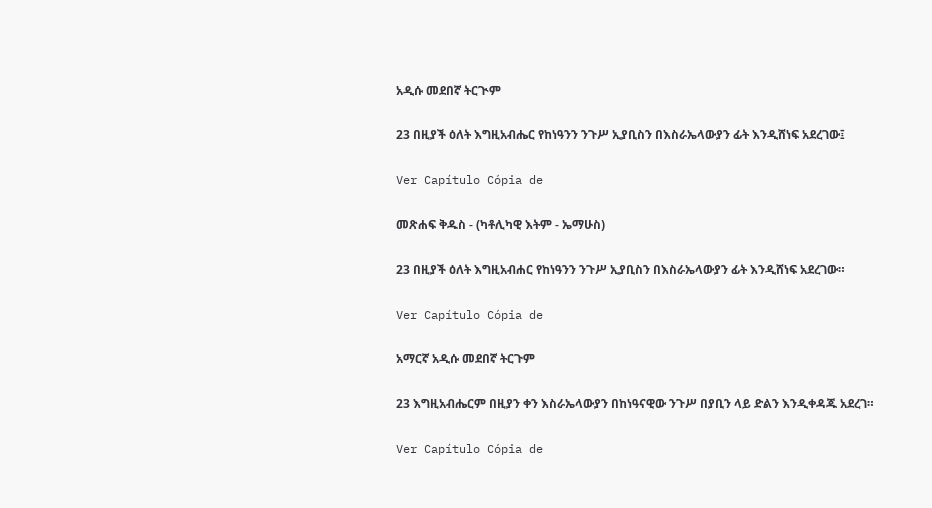አዲሱ መደበኛ ትርጒም

23 በዚያች ዕለት እግዚአብሔር የከነዓንን ንጉሥ ኢያቢስን በእስራኤላውያን ፊት እንዲሸነፍ አደረገው፤

Ver Capítulo Cópia de

መጽሐፍ ቅዱስ - (ካቶሊካዊ እትም - ኤማሁስ)

23 በዚያች ዕለት እግዚአብሐር የከነዓንን ንጉሥ ኢያቢስን በእስራኤላውያን ፊት እንዲሸነፍ አደረገው።

Ver Capítulo Cópia de

አማርኛ አዲሱ መደበኛ ትርጉም

23 እግዚአብሔርም በዚያን ቀን እስራኤላውያን በከነዓናዊው ንጉሥ በያቢን ላይ ድልን እንዲቀዳጁ አደረገ።

Ver Capítulo Cópia de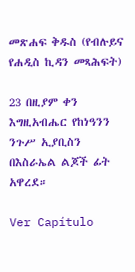መጽሐፍ ቅዱስ (የብሉይና የሐዲስ ኪዳን መጻሕፍት)

23 በዚያም ቀን እግዚአብሔር የከነዓንን ንጉሥ ኢያቢስን በእስራኤል ልጆች ፊት አዋረደ።

Ver Capítulo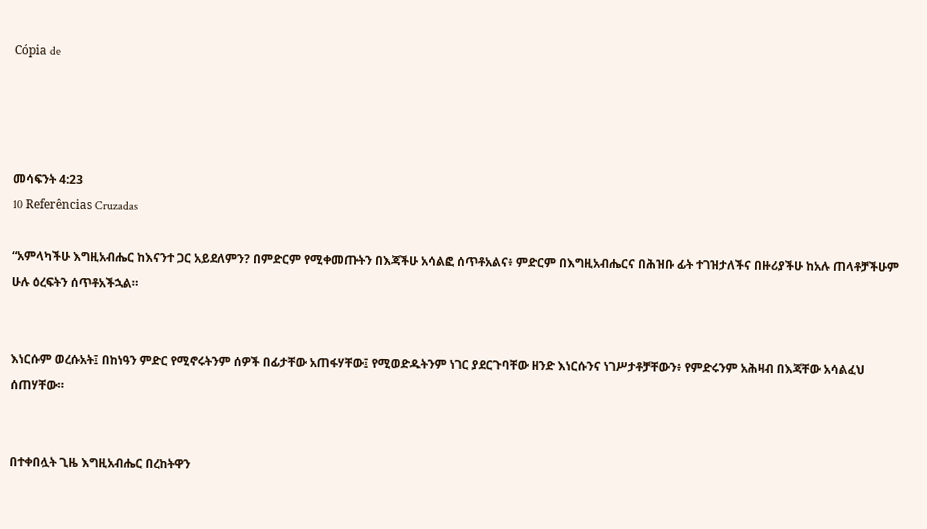Cópia de




መሳፍንት 4:23
10 Referências Cruzadas

“አምላካችሁ እግዚአብሔር ከእናንተ ጋር አይደለምን? በምድርም የሚቀመጡትን በእጃችሁ አሳልፎ ሰጥቶአልና፥ ምድርም በእግዚአብሔርና በሕዝቡ ፊት ተገዝታለችና በዙሪያችሁ ከአሉ ጠላቶቻችሁም ሁሉ ዕረፍትን ሰጥቶአችኋል።


እነርሱም ወረሱአት፤ በከነዓን ምድር የሚኖሩትንም ሰዎች በፊታቸው አጠፋሃቸው፤ የሚወድዱትንም ነገር ያደርጉባቸው ዘንድ እነርሱንና ነገሥታቶቻቸውን፥ የምድሩንም አሕዛብ በእጃቸው አሳልፈህ ሰጠሃቸው።


በተቀበሏት ጊዜ እግዚአብሔር በረከትዋን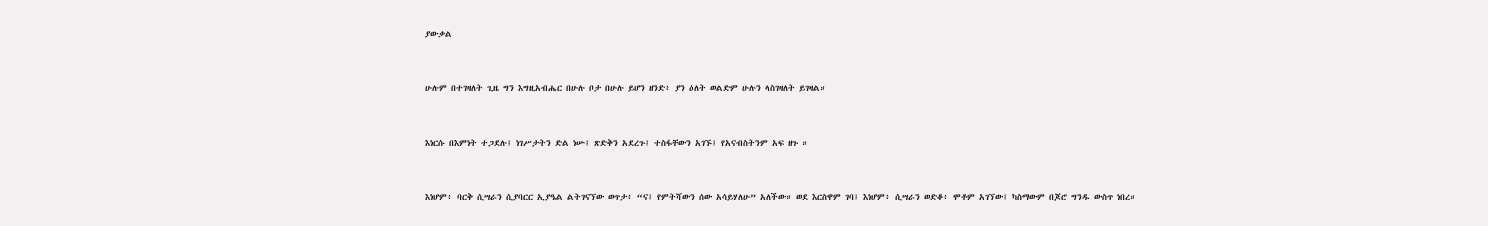ያውቃል


ሁሉም በተገዛለት ጊዜ ግን እግዚአብሔር በሁሉ ቦታ በሁሉ ይሆን ዘንድ፥ ያን ዕለት ወልድም ሁሉን ላስገዛለት ይገዛል።


እነርሱ በእምነት ተጋደሉ፤ ነገሥታትን ድል ነሡ፤ ጽድቅን አደረጉ፤ ተስፋቸውን አገኙ፤ የአናብስትንም አፍ ዘጉ ።


እነሆም፥ ባርቅ ሲሣራን ሲያባርር ኢያዔል ልትገናኘው ወጥታ፥ “ና፤ የምትሻውን ሰው አሳይሃለሁ” አለችው። ወደ እርስዋም ገባ፤ እነሆም፥ ሲሣራን ወድቆ፥ ሞቶም አገኘው፤ ካስማውም በጆሮ ግንዱ ውስጥ ነበረ።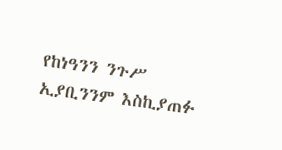የከነዓንን ንጉሥ ኢያቢንንም እስኪያጠፉ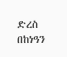ድረስ በከነዓን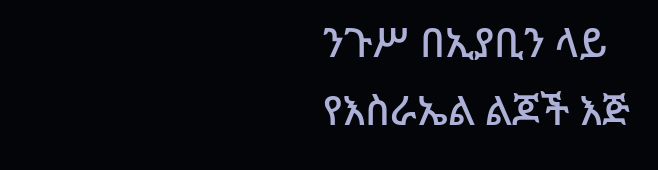ንጉሥ በኢያቢን ላይ የእስራኤል ልጆች እጅ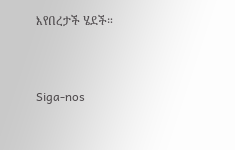እየበረታች ሄደች።


Siga-nos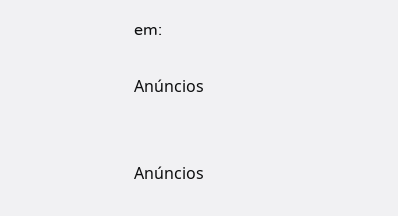em:

Anúncios


Anúncios